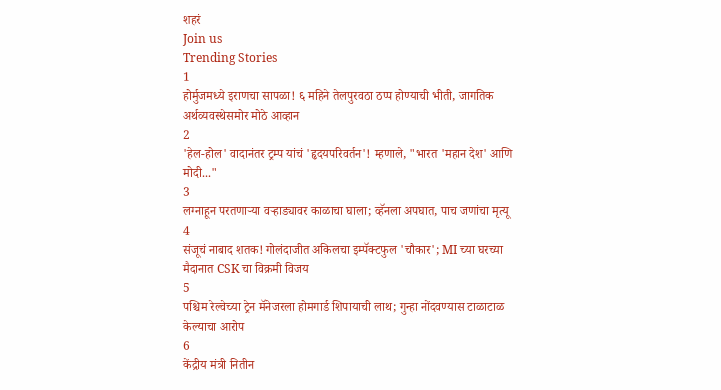शहरं
Join us
Trending Stories
1
होर्मुजमध्ये इराणचा सापळा! ६ महिने तेलपुरवठा ठप्प होण्याची भीती, जागतिक अर्थव्यवस्थेसमोर मोठे आव्हान
2
'हेल-होल' वादानंतर ट्रम्प यांचं 'हृदयपरिवर्तन'! म्हणाले, "भारत 'महान देश' आणि मोदी..."
3
लग्नाहून परतणाऱ्या वऱ्हाड्यावर काळाचा घाला; व्हॅनला अपघात, पाच जणांचा मृत्यू
4
संजूचं नाबाद शतक! गोलंदाजीत अकिलचा इम्पॅक्टफुल 'चौकार'; MI च्या घरच्या मैदानात CSK चा विक्रमी विजय
5
पश्चिम रेल्वेच्या ट्रेन मॅनेजरला होमगार्ड शिपायाची लाथ; गुन्हा नोंदवण्यास टाळाटाळ केल्याचा आरोप
6
केंद्रीय मंत्री नितीन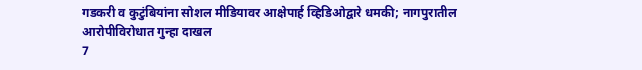गडकरी व कुटुंबियांना सोशल मीडियावर आक्षेपार्ह व्हिडिओद्वारे धमकी; नागपुरातील आरोपीविरोधात गुन्हा दाखल
7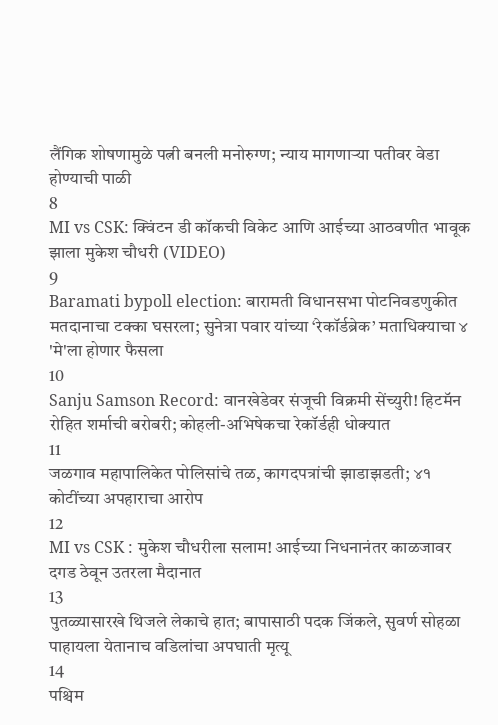लैंगिक शोषणामुळे पत्नी बनली मनोरुग्ण; न्याय मागणाऱ्या पतीवर वेडा होण्याची पाळी
8
MI vs CSK: क्विंटन डी कॉकची विकेट आणि आईच्या आठवणीत भावूक झाला मुकेश चौधरी (VIDEO)
9
Baramati bypoll election: बारामती विधानसभा पोटनिवडणुकीत मतदानाचा टक्का घसरला; सुनेत्रा पवार यांच्या ‘रेकॉर्डब्रेक’ मताधिक्याचा ४ 'मे'ला होणार फैसला
10
Sanju Samson Record: वानखेडेवर संजूची विक्रमी सेंच्युरी! हिटमॅन रोहित शर्माची बरोबरी; कोहली-अभिषेकचा रेकॉर्डही धोक्यात
11
जळगाव महापालिकेत पोलिसांचे तळ, कागदपत्रांची झाडाझडती; ४१ कोटींच्या अपहाराचा आरोप
12
MI vs CSK : मुकेश चौधरीला सलाम! आईच्या निधनानंतर काळजावर दगड ठेवून उतरला मैदानात
13
पुतळ्यासारखे थिजले लेकाचे हात; बापासाठी पदक जिंकले, सुवर्ण सोहळा पाहायला येतानाच वडिलांचा अपघाती मृत्यू
14
पश्चिम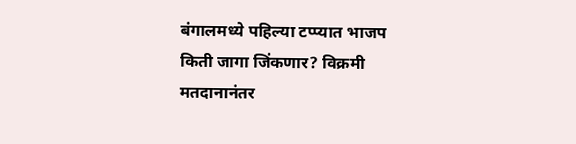बंगालमध्ये पहिल्या टप्प्यात भाजप किती जागा जिंकणार? विक्रमी मतदानानंतर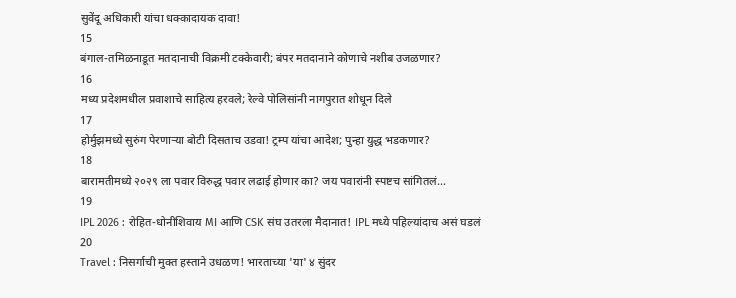सुवेंदू अधिकारी यांचा धक्कादायक दावा!
15
बंगाल-तमिळनाडूत मतदानाची विक्रमी टक्केवारी; बंपर मतदानाने कोणाचे नशीब उजळणार?
16
मध्य प्रदेशमधील प्रवाशाचे साहित्य हरवले; रेल्वे पोलिसांनी नागपुरात शोधून दिले
17
होर्मुझमध्ये सुरुंग पेरणाऱ्या बोटी दिसताच उडवा! ट्रम्प यांचा आदेश; पुन्हा युद्ध भडकणार?
18
बारामतीमध्ये २०२९ ला पवार विरुद्ध पवार लढाई होणार का? जय पवारांनी स्पष्टच सांगितलं...
19
IPL 2026 : रोहित-धोनीशिवाय MI आणि CSK संघ उतरला मैदानात! IPL मध्ये पहिल्यांदाच असं घडलं
20
Travel : निसर्गाची मुक्त हस्ताने उधळण! भारताच्या 'या' ४ सुंदर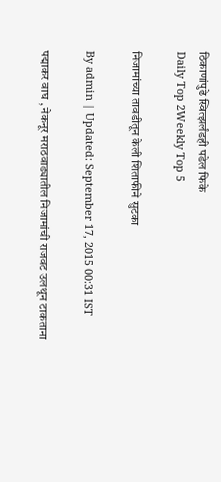ठिकाणांपुढे स्वित्झर्लंडही पडेल फिके
Daily Top 2Weekly Top 5

निजामांच्या तावडीतून केली शिताफीने सुटका

By admin | Updated: September 17, 2015 00:31 IST

पद्माकर वाघ , नेकनूर मराठवाड्यातील निजामांची राजवट उलथून टाकताना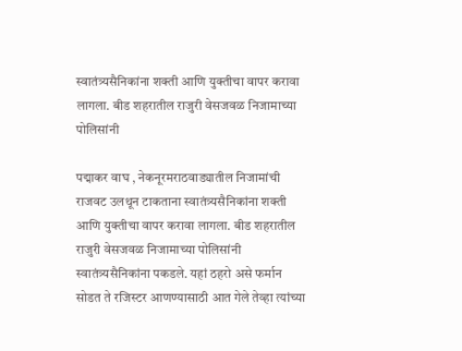स्वातंत्र्यसैनिकांना शक्ती आणि युक्तीचा वापर करावा लागला. बीड शहरातील राजुरी वेसजवळ निजामाच्या पोलिसांनी

पद्माकर वाघ , नेकनूरमराठवाड्यातील निजामांची राजवट उलथून टाकताना स्वातंत्र्यसैनिकांना शक्ती आणि युक्तीचा वापर करावा लागला. बीड शहरातील राजुरी वेसजवळ निजामाच्या पोलिसांनी स्वातंत्र्यसैनिकांना पकडले. यहां ठहरो असे फर्मान सोडत ते रजिस्टर आणण्यासाठी आत गेले तेव्हा त्यांच्या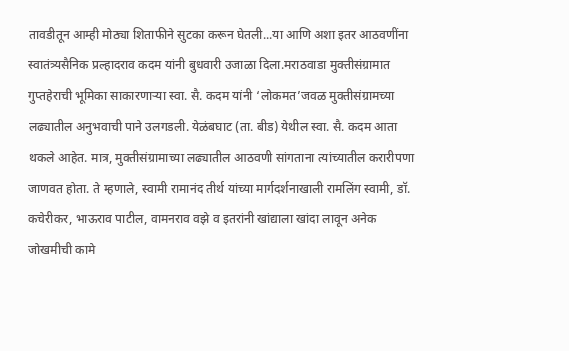तावडीतून आम्ही मोठ्या शिताफीने सुटका करून घेतली...या आणि अशा इतर आठवणींना स्वातंत्र्यसैनिक प्रल्हादराव कदम यांनी बुधवारी उजाळा दिला.मराठवाडा मुक्तीसंग्रामात गुप्तहेराची भूमिका साकारणाऱ्या स्वा. सै. कदम यांनी ‘लोकमत’जवळ मुक्तीसंग्रामच्या लढ्यातील अनुभवाची पाने उलगडली. येळंबघाट (ता. बीड) येथील स्वा. सै. कदम आता थकले आहेत. मात्र, मुक्तीसंग्रामाच्या लढ्यातील आठवणी सांगताना त्यांच्यातील करारीपणा जाणवत होता. ते म्हणाले, स्वामी रामानंद तीर्थ यांच्या मार्गदर्शनाखाली रामलिंग स्वामी, डॉ. कचेरीकर, भाऊराव पाटील, वामनराव वझे व इतरांनी खांद्याला खांदा लावून अनेक जोखमीची कामे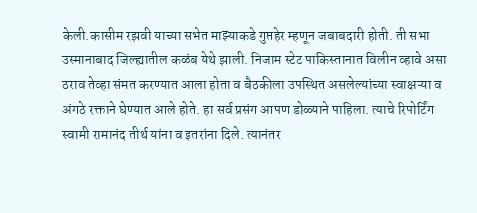केली.कासीम रझवी याच्या सभेत माझ्याकडे गुप्तहेर म्हणून जबाबदारी होती. ती सभा उस्मानाबाद जिल्ह्यातील कळंब येथे झाली. निजाम स्टेट पाकिस्तानात विलीन व्हावे असा ठराव तेव्हा संमत करण्यात आला होता व बैठकीला उपस्थित असलेल्यांच्या स्वाक्षऱ्या व अंगठे रक्ताने घेण्यात आले होते. हा सर्व प्रसंग आपण डोळ्याने पाहिला. त्याचे रिपोर्टिंग स्वामी रामानंद तीर्थ यांना व इतरांना दिले. त्यानंतर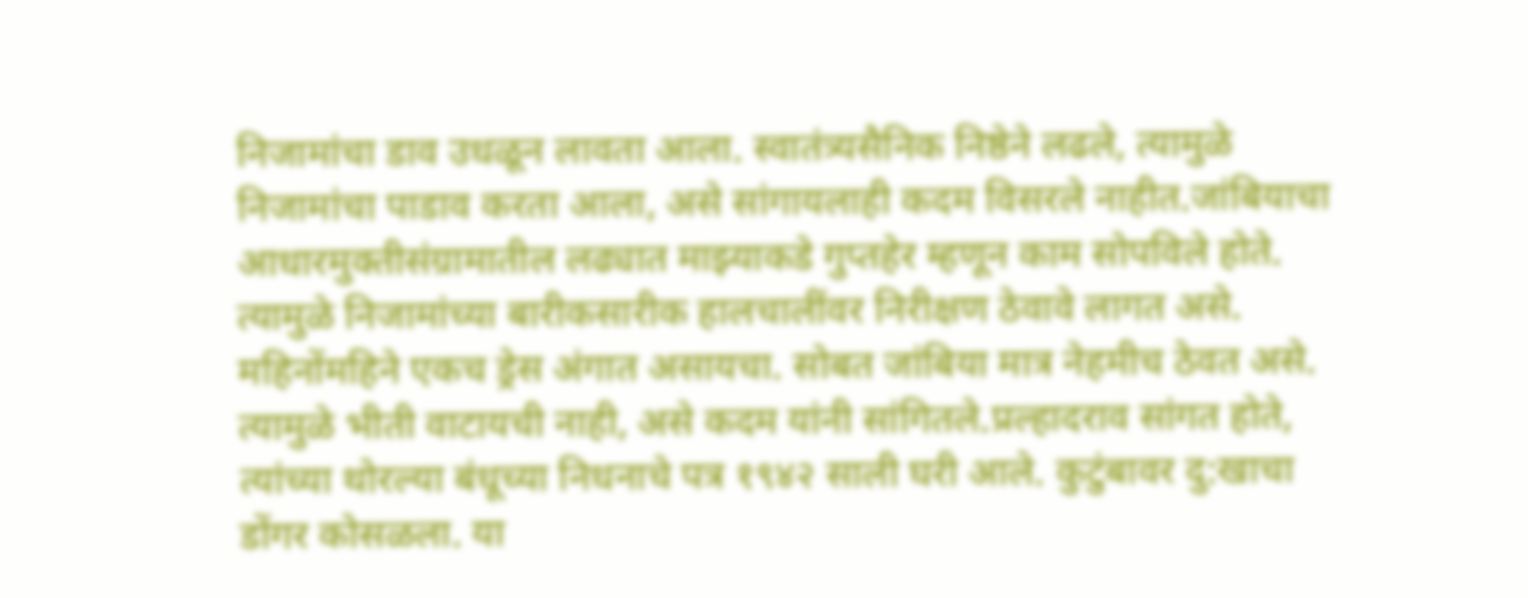निजामांचा डाव उधळून लावता आला. स्वातंत्र्यसैनिक निष्ठेने लढले, त्यामुळे निजामांचा पाडाव करता आला, असे सांगायलाही कदम विसरले नाहीत.जांबियाचा आधारमुक्तीसंग्रामातील लढ्यात माझ्याकडे गुप्तहेर म्हणून काम सोपविले होते. त्यामुळे निजामांच्या बारीकसारीक हालचालींवर निरीक्षण ठेवावे लागत असे. महिनोंमहिने एकच ड्रेस अंगात असायचा. सोबत जांबिया मात्र नेहमीच ठेवत असे. त्यामुळे भीती वाटायची नाही, असे कदम यांनी सांगितले.प्रल्हादराव सांगत होते, त्यांच्या थोरल्या बंधूच्या निधनाचे पत्र १९४२ साली घरी आले. कुटुंबावर दु:खाचा डोंगर कोसळला. या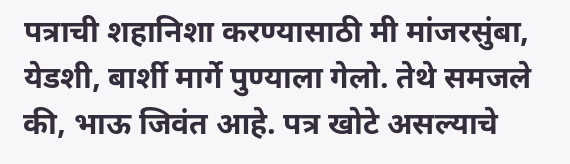पत्राची शहानिशा करण्यासाठी मी मांजरसुंबा, येडशी, बार्शी मार्गे पुण्याला गेलो. तेथे समजले की, भाऊ जिवंत आहे. पत्र खोटे असल्याचे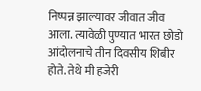निष्पन्न झाल्यावर जीवात जीव आला. त्यावेळी पुण्यात भारत छोडो आंदोलनाचे तीन दिवसीय शिबीर होते. तेथे मी हजेरी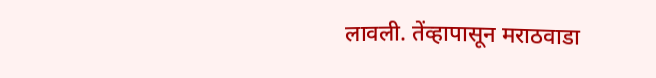लावली. तेंव्हापासून मराठवाडा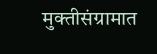मुक्तीसंग्रामात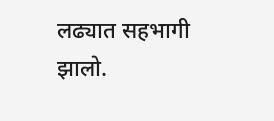लढ्यात सहभागी झालो.